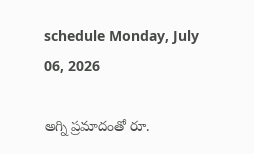schedule Monday, July 06, 2026

అగ్ని ప్రమాదంతో రూ.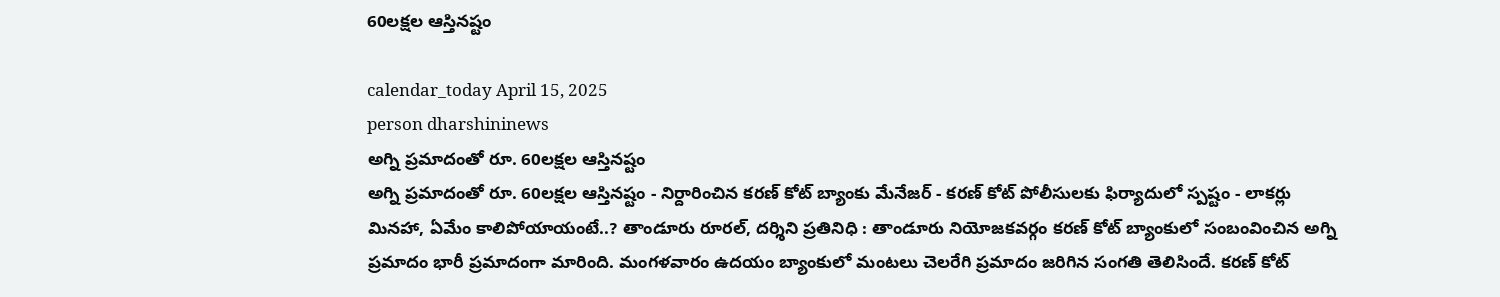60లక్షల ఆస్తినష్టం

calendar_today April 15, 2025
person dharshininews
అగ్ని ప్రమాదంతో రూ. 60లక్షల ఆస్తినష్టం
అగ్ని ప్రమాదంతో రూ. 60లక్షల ఆస్తినష్టం - నిర్దారించిన కరణ్‌ కోట్ బ్యాంకు మేనేజర్ - కరణ్‌ కోట్‌ పోలీసులకు ఫిర్యాదులో స్పష్టం - లాకర్లు మినహా, ఏమేం కాలిపోయాయంటే..? తాండూరు రూరల్, దర్శిని ప్రతినిధి : తాండూరు నియోజకవర్గం కరణ్‌ కోట్ బ్యాంకులో సంబంవించిన అగ్ని ప్రమాదం భారీ ప్రమాదంగా మారింది. మంగళవారం ఉదయం బ్యాంకులో మంటలు చెలరేగి ప్రమాదం జరిగిన సంగతి తెలిసిందే. కరణ్ కోట్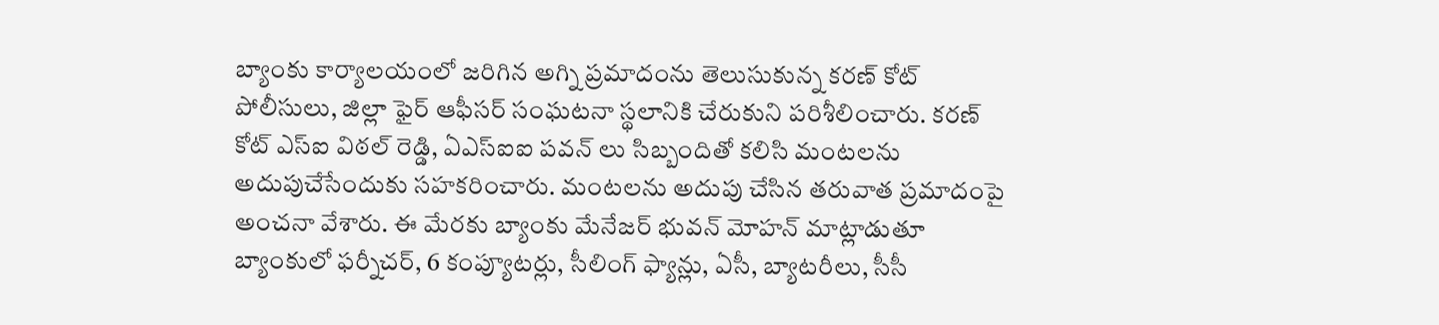బ్యాంకు కార్యాలయంలో జరిగిన అగ్ని ప్రమాదంను తెలుసుకున్న కరణ్ కోట్ పోలీసులు, జిల్లా ఫైర్ ఆఫీసర్ సంఘటనా స్థలానికి చేరుకుని పరిశీలించారు. కరణ్ కోట్ ఎస్ఐ విఠల్ రెడ్డి, ఏఎస్ఐఐ పవన్ లు సిబ్బందితో కలిసి మంటలను అదుపుచేసేందుకు సహకరించారు. మంటలను అదుపు చేసిన తరువాత ప్రమాదంపై అంచనా వేశారు. ఈ మేరకు బ్యాంకు మేనేజర్ భువన్ మోహన్ మాట్లాడుతూ బ్యాంకులో ఫర్నీచర్, 6 కంప్యూటర్లు, సీలింగ్ ఫ్యాన్లు, ఏసీ, బ్యాటరీలు, సీసీ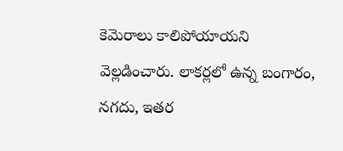కెమెరాలు కాలిపోయాయని వెల్లడించారు. లాకర్లలో ఉన్న బంగారం, నగదు, ఇతర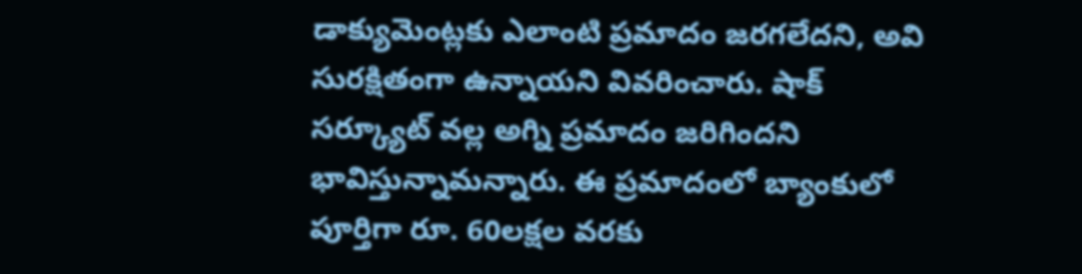డాక్యుమెంట్లకు ఎలాంటి ప్రమాదం జరగలేదని, అవి సురక్షితంగా ఉన్నాయని వివరించారు. షాక్ సర్క్యూట్ వల్ల అగ్ని ప్రమాదం జరిగిందని భావిస్తున్నామన్నారు. ఈ ప్రమాదంలో బ్యాంకులో పూర్తిగా రూ. 60లక్షల వరకు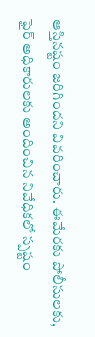ఆస్తినష్టం జరిగిందని వివరించారు. ఈమేరకు పోలీసులకు, ఫైర్ అధికారులకు అందించిన నివేధికలో స్పష్టం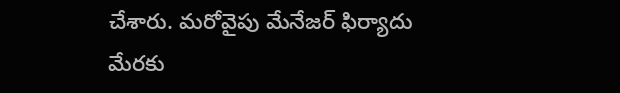చేశారు. మరోవైపు మేనేజర్ ఫిర్యాదు మేరకు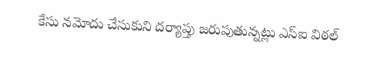కేసు నమోదు చేసుకుని దర్యాప్తు జరుపుతున్నట్లు ఎస్ఐ విఠల్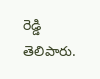రెడ్డి తెలిపారు.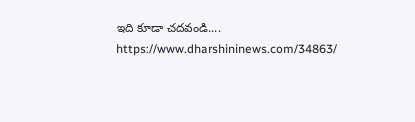ఇది కూడా చదవండి.... https://www.dharshininews.com/34863/